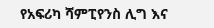የአፍሪካ ሻምፒየንስ ሊግ እና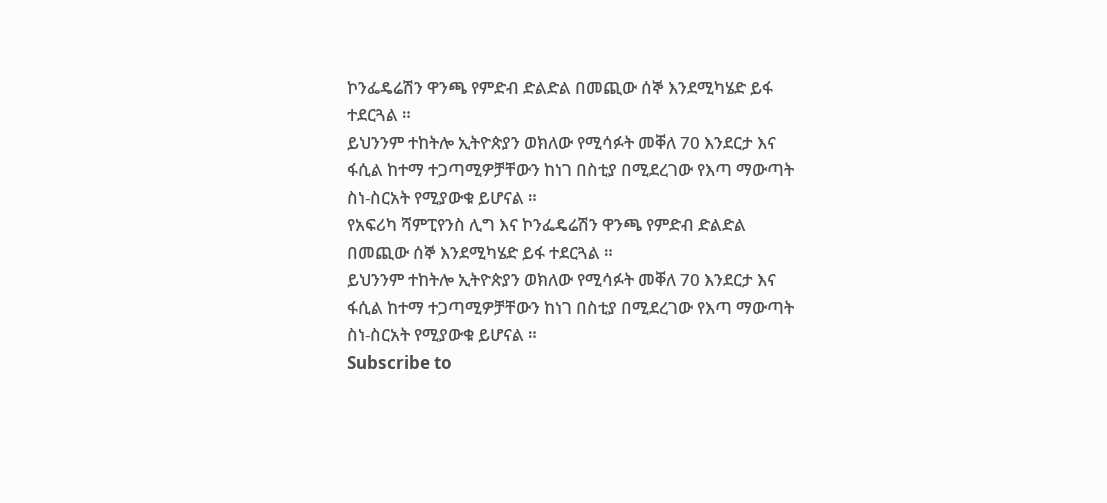ኮንፌዴሬሽን ዋንጫ የምድብ ድልድል በመጪው ሰኞ እንደሚካሄድ ይፋ ተደርጓል ።
ይህንንም ተከትሎ ኢትዮጵያን ወክለው የሚሳፉት መቐለ 70 እንደርታ እና ፋሲል ከተማ ተጋጣሚዎቻቸውን ከነገ በስቲያ በሚደረገው የእጣ ማውጣት ስነ-ስርአት የሚያውቁ ይሆናል ።
የአፍሪካ ሻምፒየንስ ሊግ እና ኮንፌዴሬሽን ዋንጫ የምድብ ድልድል በመጪው ሰኞ እንደሚካሄድ ይፋ ተደርጓል ።
ይህንንም ተከትሎ ኢትዮጵያን ወክለው የሚሳፉት መቐለ 70 እንደርታ እና ፋሲል ከተማ ተጋጣሚዎቻቸውን ከነገ በስቲያ በሚደረገው የእጣ ማውጣት ስነ-ስርአት የሚያውቁ ይሆናል ።
Subscribe to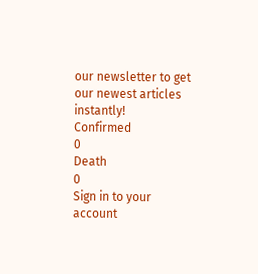our newsletter to get our newest articles instantly!
Confirmed
0
Death
0
Sign in to your account